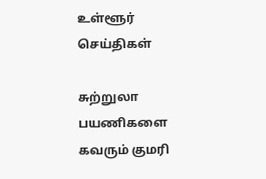உள்ளூர் செய்திகள்

சுற்றுலா பயணிகளை கவரும் குமரி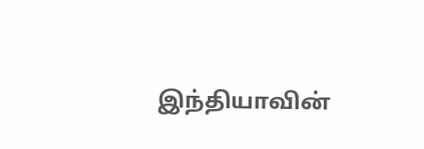இந்தியாவின்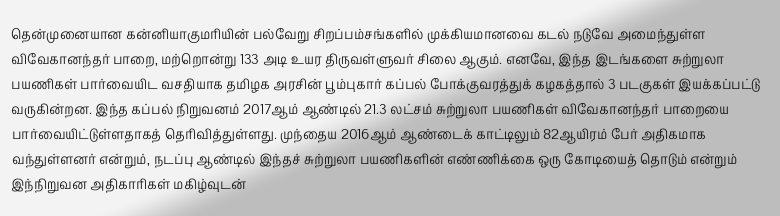தென்முனையான கன்னியாகுமரியின் பல்வேறு சிறப்பம்சங்களில் முக்கியமானவை கடல் நடுவே அமைந்துள்ள விவேகானந்தர் பாறை, மற்றொன்று 133 அடி உயர திருவள்ளுவர் சிலை ஆகும். எனவே, இந்த இடங்களை சுற்றுலா பயணிகள் பார்வையிட வசதியாக தமிழக அரசின் பூம்புகார் கப்பல் போக்குவரத்துக் கழகத்தால் 3 படகுகள் இயக்கப்பட்டு வருகின்றன. இந்த கப்பல் நிறுவனம் 2017ஆம் ஆண்டில் 21.3 லட்சம் சுற்றுலா பயணிகள் விவேகானந்தர் பாறையை பார்வையிட்டுள்ளதாகத் தெரிவித்துள்ளது. முந்தைய 2016ஆம் ஆண்டைக் காட்டிலும் 82ஆயிரம் பேர் அதிகமாக வந்துள்ளனர் என்றும், நடப்பு ஆண்டில் இந்தச் சுற்றுலா பயணிகளின் எண்ணிக்கை ஒரு கோடியைத் தொடும் என்றும் இந்நிறுவன அதிகாரிகள் மகிழ்வுடன்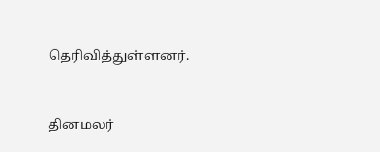தெரிவித்துள்ளனர்.


தினமலர்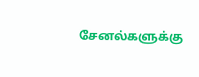சேனல்களுக்கு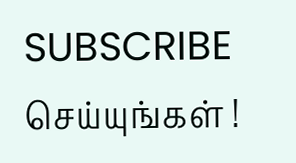SUBSCRIBE செய்யுங்கள் !